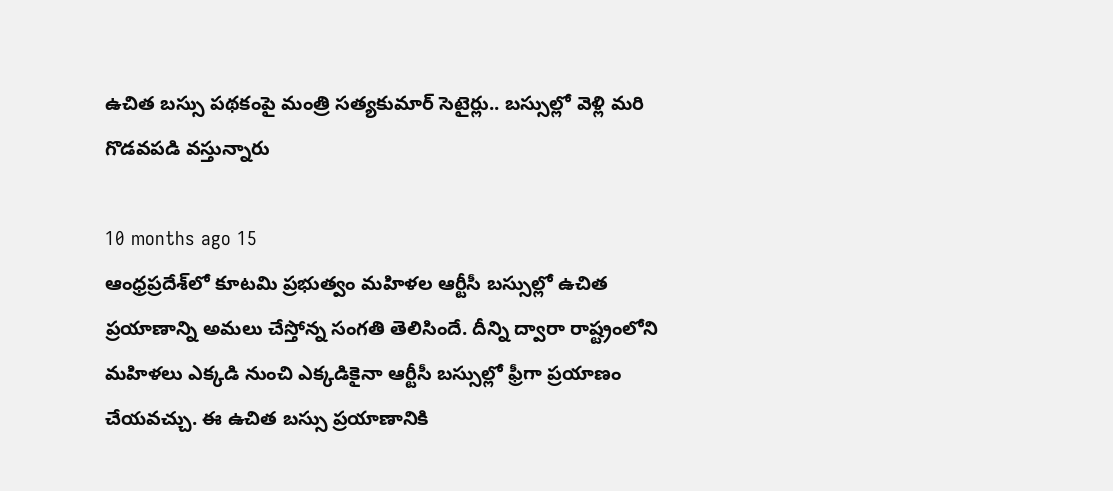ఉచిత బస్సు పథకంపై మంత్రి సత్యకుమార్ సెటైర్లు.. బస్సుల్లో వెళ్లి మరి గొడవపడి వస్తున్నారు

10 months ago 15
ఆంధ్రప్రదేశ్‌లో కూటమి ప్రభుత్వం మహిళల ఆర్టీసీ బస్సుల్లో ఉచిత ప్రయాణాన్ని అమలు చేస్తోన్న సంగతి తెలిసిందే. దీన్ని ద్వారా రాష్ట్రంలోని మహిళలు ఎక్కడి నుంచి ఎక్కడికైనా ఆర్టీసీ బస్సుల్లో ఫ్రీగా ప్రయాణం చేయవచ్చు. ఈ ఉచిత బస్సు ప్రయాణానికి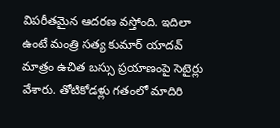విపరీతమైన ఆదరణ వస్తోంది. ఇదిలా ఉంటే మంత్రి సత్య కుమార్ యాదవ్ మాత్రం ఉచిత బస్సు ప్రయాణంపై సెటైర్లు వేశారు. తోటికోడళ్లు గతంలో మాదిరి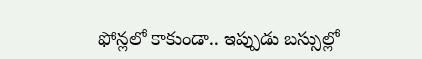ఫోన్లలో కాకుండా.. ఇప్పుడు బస్సుల్లో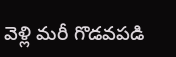వెళ్లి మరీ గొడవపడి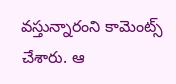వస్తున్నారంని కామెంట్స్ చేశారు. ఆ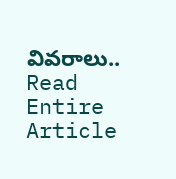వివరాలు..
Read Entire Article